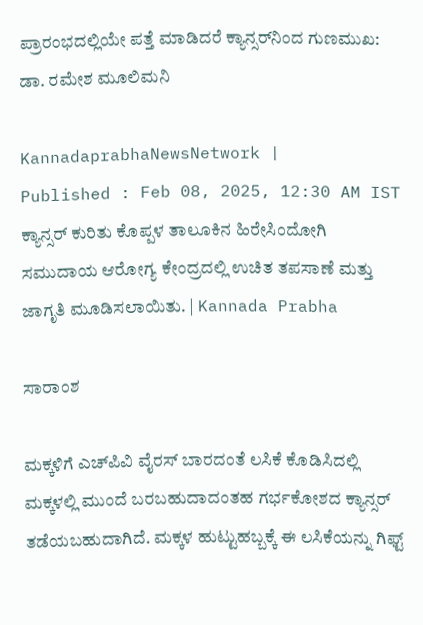ಪ್ರಾರಂಭದಲ್ಲಿಯೇ ಪತ್ತೆ ಮಾಡಿದರೆ ಕ್ಯಾನ್ಸರ್‌ನಿಂದ ಗುಣಮುಖ: ಡಾ. ರಮೇಶ ಮೂಲಿಮನಿ

KannadaprabhaNewsNetwork |
Published : Feb 08, 2025, 12:30 AM IST
ಕ್ಯಾನ್ಸರ್ ಕುರಿತು ಕೊಪ್ಪಳ ತಾಲೂಕಿನ ಹಿರೇಸಿಂದೋಗಿ ಸಮುದಾಯ ಆರೋಗ್ಯ ಕೇಂದ್ರದಲ್ಲಿ ಉಚಿತ ತಪಸಾಣೆ ಮತ್ತು ಜಾಗೃತಿ ಮೂಡಿಸಲಾಯಿತು. | Kannada Prabha

ಸಾರಾಂಶ

ಮಕ್ಕಳಿಗೆ ಎಚ್‌ಪಿವಿ ವೈರಸ್ ಬಾರದಂತೆ ಲಸಿಕೆ ಕೊಡಿಸಿದಲ್ಲಿ ಮಕ್ಕಳಲ್ಲಿ ಮುಂದೆ ಬರಬಹುದಾದಂತಹ ಗರ್ಭಕೋಶದ ಕ್ಯಾನ್ಸರ್ ತಡೆಯಬಹುದಾಗಿದೆ. ಮಕ್ಕಳ ಹುಟ್ಟುಹಬ್ಬಕ್ಕೆ ಈ ಲಸಿಕೆಯನ್ನು ಗಿಫ್ಟ್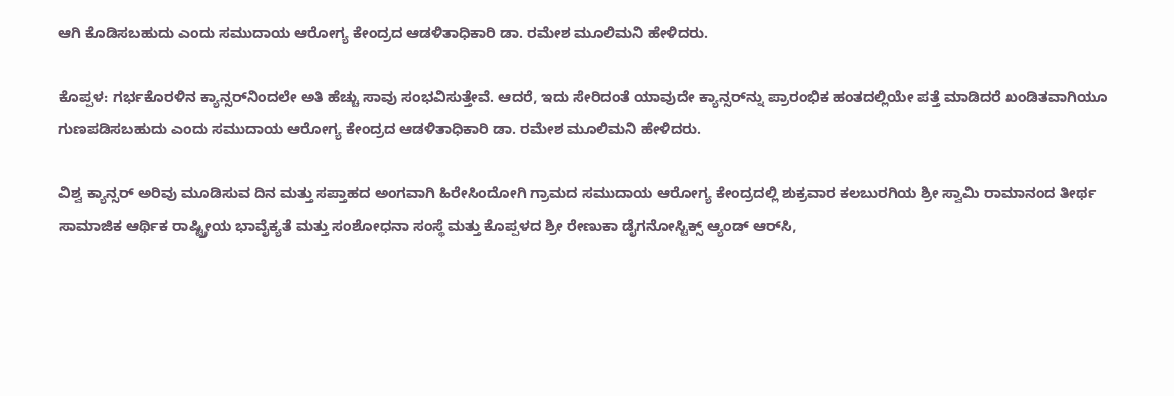ಆಗಿ ಕೊಡಿಸಬಹುದು ಎಂದು ಸಮುದಾಯ ಆರೋಗ್ಯ ಕೇಂದ್ರದ ಆಡಳಿತಾಧಿಕಾರಿ ಡಾ. ರಮೇಶ ಮೂಲಿಮನಿ ಹೇಳಿದರು.

ಕೊಪ್ಪಳ: ಗರ್ಭಕೊರಳಿನ ಕ್ಯಾನ್ಸರ್‌ನಿಂದಲೇ ಅತಿ ಹೆಚ್ಚು ಸಾವು ಸಂಭವಿಸುತ್ತೇವೆ. ಆದರೆ, ಇದು ಸೇರಿದಂತೆ ಯಾವುದೇ ಕ್ಯಾನ್ಸರ್‌ನ್ನು ಪ್ರಾರಂಭಿಕ ಹಂತದಲ್ಲಿಯೇ ಪತ್ತೆ ಮಾಡಿದರೆ ಖಂಡಿತವಾಗಿಯೂ ಗುಣಪಡಿಸಬಹುದು ಎಂದು ಸಮುದಾಯ ಆರೋಗ್ಯ ಕೇಂದ್ರದ ಆಡಳಿತಾಧಿಕಾರಿ ಡಾ. ರಮೇಶ ಮೂಲಿಮನಿ ಹೇಳಿದರು.

ವಿಶ್ವ ಕ್ಯಾನ್ಸರ್ ಅರಿವು ಮೂಡಿಸುವ ದಿನ ಮತ್ತು ಸಪ್ತಾಹದ ಅಂಗವಾಗಿ ಹಿರೇಸಿಂದೋಗಿ ಗ್ರಾಮದ ಸಮುದಾಯ ಆರೋಗ್ಯ ಕೇಂದ್ರದಲ್ಲಿ ಶುಕ್ರವಾರ ಕಲಬುರಗಿಯ ಶ್ರೀ ಸ್ವಾಮಿ ರಾಮಾನಂದ ತೀರ್ಥ ಸಾಮಾಜಿಕ ಆರ್ಥಿಕ ರಾಷ್ಟ್ರ್ರೀಯ ಭಾವೈಕ್ಯತೆ ಮತ್ತು ಸಂಶೋಧನಾ ಸಂಸ್ಥೆ ಮತ್ತು ಕೊಪ್ಪಳದ ಶ್ರೀ ರೇಣುಕಾ ಡೈಗನೋಸ್ಟಿಕ್ಸ್ ಆ್ಯಂಡ್‌ ಆರ್‌ಸಿ,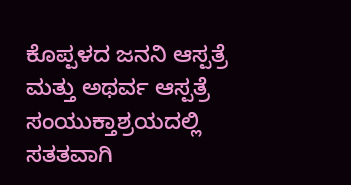ಕೊಪ್ಪಳದ ಜನನಿ ಆಸ್ಪತ್ರೆ ಮತ್ತು ಅಥರ್ವ ಆಸ್ಪತ್ರೆ ಸಂಯುಕ್ತಾಶ್ರಯದಲ್ಲಿ ಸತತವಾಗಿ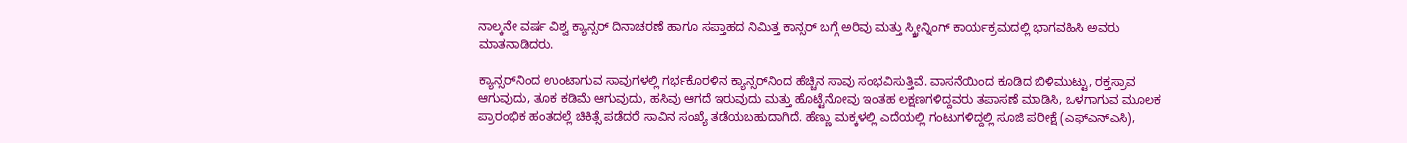ನಾಲ್ಕನೇ ವರ್ಷ ವಿಶ್ವ ಕ್ಯಾನ್ಸರ್ ದಿನಾಚರಣೆ ಹಾಗೂ ಸಪ್ತಾಹದ ನಿಮಿತ್ತ ಕಾನ್ಸರ್ ಬಗ್ಗೆ ಅರಿವು ಮತ್ತು ಸ್ಕ್ರೀನ್ನಿಂಗ್ ಕಾರ್ಯಕ್ರಮದಲ್ಲಿ ಭಾಗವಹಿಸಿ ಅವರು ಮಾತನಾಡಿದರು.

ಕ್ಯಾನ್ಸರ್‌ನಿಂದ ಉಂಟಾಗುವ ಸಾವುಗಳಲ್ಲಿ ಗರ್ಭಕೊರಳಿನ ಕ್ಯಾನ್ಸರ್‌ನಿಂದ ಹೆಚ್ಚಿನ ಸಾವು ಸಂಭವಿಸುತ್ತಿವೆ. ವಾಸನೆಯಿಂದ ಕೂಡಿದ ಬಿಳಿಮುಟ್ಟು, ರಕ್ತಸ್ರಾವ ಆಗುವುದು, ತೂಕ ಕಡಿಮೆ ಆಗುವುದು, ಹಸಿವು ಆಗದೆ ಇರುವುದು ಮತ್ತು ಹೊಟ್ಟೆನೋವು ಇಂತಹ ಲಕ್ಷಣಗಳಿದ್ದವರು ತಪಾಸಣೆ ಮಾಡಿಸಿ, ಒಳಗಾಗುವ ಮೂಲಕ ಪ್ರಾರಂಭಿಕ ಹಂತದಲ್ಲೆ ಚಿಕಿತ್ಸೆ ಪಡೆದರೆ ಸಾವಿನ ಸಂಖ್ಯೆ ತಡೆಯಬಹುದಾಗಿದೆ. ಹೆಣ್ಣು ಮಕ್ಕಳಲ್ಲಿ ಎದೆಯಲ್ಲಿ ಗಂಟುಗಳಿದ್ದಲ್ಲಿ ಸೂಜಿ ಪರೀಕ್ಷೆ (ಎಫ್‌ಎನ್‌ಎಸಿ),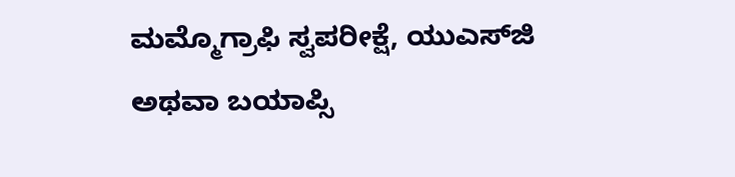ಮಮ್ಮೊಗ್ರಾಫಿ ಸ್ವಪರೀಕ್ಷೆ, ಯುಎಸ್‌ಜಿ ಅಥವಾ ಬಯಾಪ್ಸಿ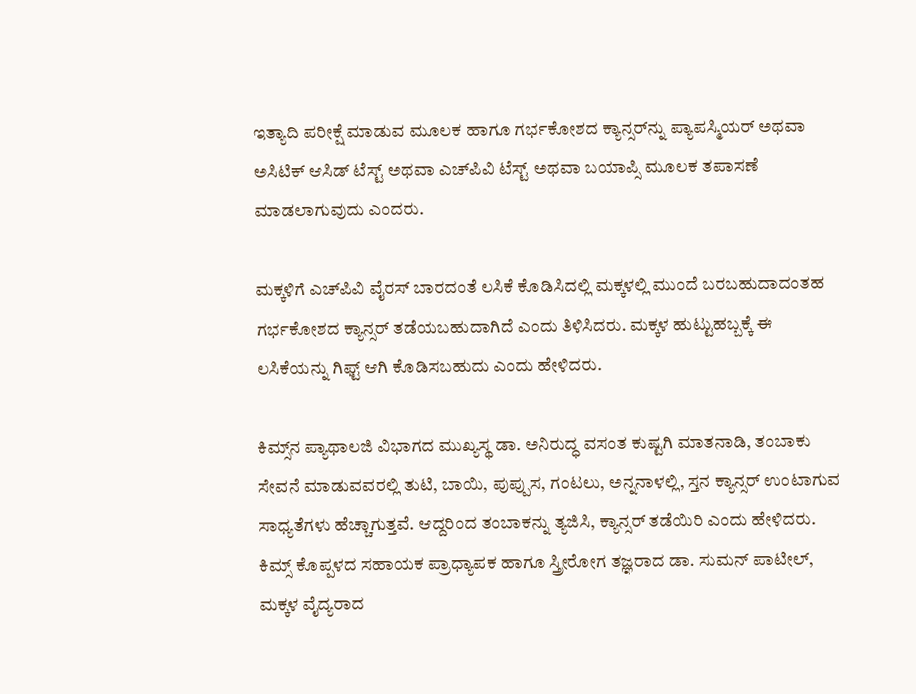ಇತ್ಯಾದಿ ಪರೀಕ್ಷೆ ಮಾಡುವ ಮೂಲಕ ಹಾಗೂ ಗರ್ಭಕೋಶದ ಕ್ಯಾನ್ಸರ್‌ನ್ನು ಪ್ಯಾಪಸ್ಮಿಯರ್ ಅಥವಾ ಅಸಿಟಿಕ್ ಆಸಿಡ್ ಟೆಸ್ಟ್ ಅಥವಾ ಎಚ್‌ಪಿವಿ ಟೆಸ್ಟ್ ಅಥವಾ ಬಯಾಪ್ಸಿ ಮೂಲಕ ತಪಾಸಣೆ ಮಾಡಲಾಗುವುದು ಎಂದರು.

ಮಕ್ಕಳಿಗೆ ಎಚ್‌ಪಿವಿ ವೈರಸ್ ಬಾರದಂತೆ ಲಸಿಕೆ ಕೊಡಿಸಿದಲ್ಲಿ ಮಕ್ಕಳಲ್ಲಿ ಮುಂದೆ ಬರಬಹುದಾದಂತಹ ಗರ್ಭಕೋಶದ ಕ್ಯಾನ್ಸರ್ ತಡೆಯಬಹುದಾಗಿದೆ ಎಂದು ತಿಳಿಸಿದರು. ಮಕ್ಕಳ ಹುಟ್ಟುಹಬ್ಬಕ್ಕೆ ಈ ಲಸಿಕೆಯನ್ನು ಗಿಫ್ಟ್ ಆಗಿ ಕೊಡಿಸಬಹುದು ಎಂದು ಹೇಳಿದರು.

ಕಿಮ್ಸ್‌ನ ಪ್ಯಾಥಾಲಜಿ ವಿಭಾಗದ ಮುಖ್ಯಸ್ಥ ಡಾ. ಅನಿರುದ್ಧ ವಸಂತ ಕುಷ್ಟಗಿ ಮಾತನಾಡಿ, ತಂಬಾಕು ಸೇವನೆ ಮಾಡುವವರಲ್ಲಿ ತುಟಿ, ಬಾಯಿ, ಪುಪ್ಪುಸ, ಗಂಟಲು, ಅನ್ನನಾಳಲ್ಲಿ, ಸ್ತನ ಕ್ಯಾನ್ಸರ್‌ ಉಂಟಾಗುವ ಸಾಧ್ಯತೆಗಳು ಹೆಚ್ಚಾಗುತ್ತವೆ. ಆದ್ದರಿಂದ ತಂಬಾಕನ್ನು ತ್ಯಜಿಸಿ, ಕ್ಯಾನ್ಸರ್ ತಡೆಯಿರಿ ಎಂದು ಹೇಳಿದರು. ಕಿಮ್ಸ್ ಕೊಪ್ಪಳದ ಸಹಾಯಕ ಪ್ರಾಧ್ಯಾಪಕ ಹಾಗೂ ಸ್ತ್ರೀರೋಗ ತಜ್ಞರಾದ ಡಾ. ಸುಮನ್ ಪಾಟೀಲ್, ಮಕ್ಕಳ ವೈದ್ಯರಾದ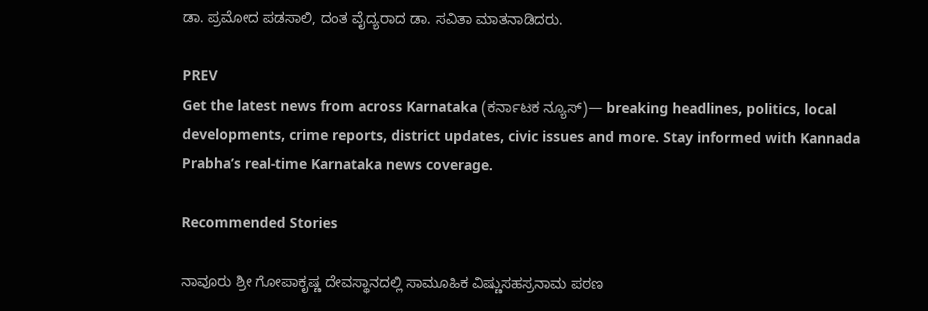ಡಾ. ಪ್ರಮೋದ ಪಡಸಾಲಿ, ದಂತ ವೈದ್ಯರಾದ ಡಾ. ಸವಿತಾ ಮಾತನಾಡಿದರು.

PREV
Get the latest news from across Karnataka (ಕರ್ನಾಟಕ ನ್ಯೂಸ್)— breaking headlines, politics, local developments, crime reports, district updates, civic issues and more. Stay informed with Kannada Prabha’s real‑time Karnataka news coverage.

Recommended Stories

ನಾವೂರು ಶ್ರೀ ಗೋಪಾಕೃಷ್ಣ ದೇವಸ್ಥಾನದಲ್ಲಿ ಸಾಮೂಹಿಕ ವಿಷ್ಣುಸಹಸ್ರನಾಮ ಪಠಣ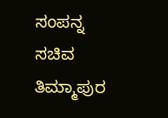ಸಂಪನ್ನ
ಸಚಿವ ತಿಮ್ಮಾಪುರ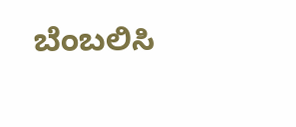ಬೆಂಬಲಿಸಿ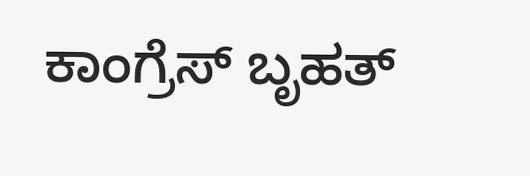ಕಾಂಗ್ರೆಸ್‌ ಬೃಹತ್‌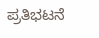ಪ್ರತಿಭಟನೆ